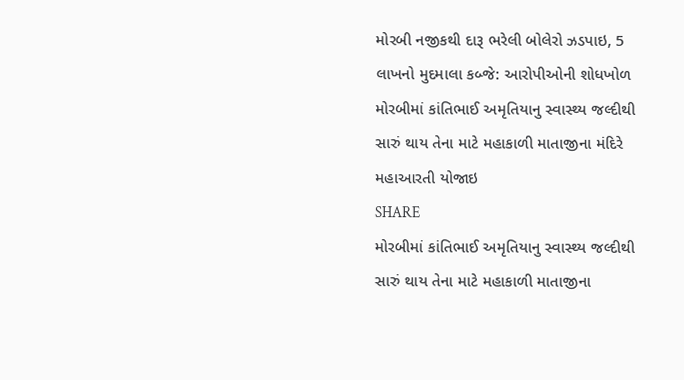મોરબી નજીકથી દારૂ ભરેલી બોલેરો ઝડપાઇ, 5 લાખનો મુદમાલા કબ્જે: આરોપીઓની શોધખોળ
મોરબીમાં કાંતિભાઈ અમૃતિયાનુ સ્વાસ્થ્ય જલ્દીથી સારું થાય તેના માટે મહાકાળી માતાજીના મંદિરે મહાઆરતી યોજાઇ
SHARE
મોરબીમાં કાંતિભાઈ અમૃતિયાનુ સ્વાસ્થ્ય જલ્દીથી સારું થાય તેના માટે મહાકાળી માતાજીના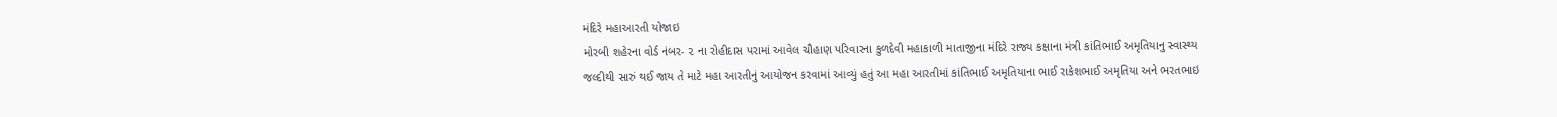મંદિરે મહાઆરતી યોજાઇ
મોરબી શહેરના વોર્ડ નંબર- ૨ ના રોહીદાસ પરામાં આવેલ ચૌહાણ પરિવારના કુળદેવી મહાકાળી માતાજીના મંદિરે રાજ્ય કક્ષાના મંત્રી કાંતિભાઈ અમૃતિયાનુ સ્વાસ્થ્ય જલ્દીથી સારું થઈ જાય તે માટે મહા આરતીનું આયોજન કરવામાં આવ્યું હતું આ મહા આરતીમાં કાંતિભાઈ અમૃતિયાના ભાઈ રાકેશભાઈ અમૃતિયા અને ભરતભાઇ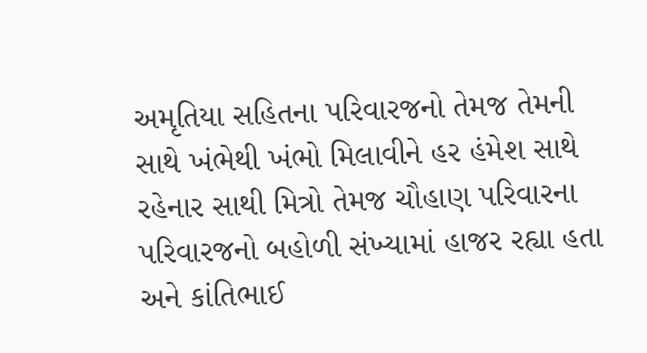અમૃતિયા સહિતના પરિવારજનો તેમજ તેમની સાથે ખંભેથી ખંભો મિલાવીને હર હંમેશ સાથે રહેનાર સાથી મિત્રો તેમજ ચૌહાણ પરિવારના પરિવારજનો બહોળી સંખ્યામાં હાજર રહ્યા હતા અને કાંતિભાઈ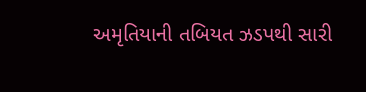અમૃતિયાની તબિયત ઝડપથી સારી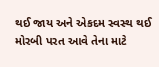થઈ જાય અને એકદમ સ્વસ્થ થઈ મોરબી પરત આવે તેના માટે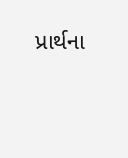પ્રાર્થના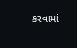કરવામાં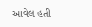આવેલ હતી